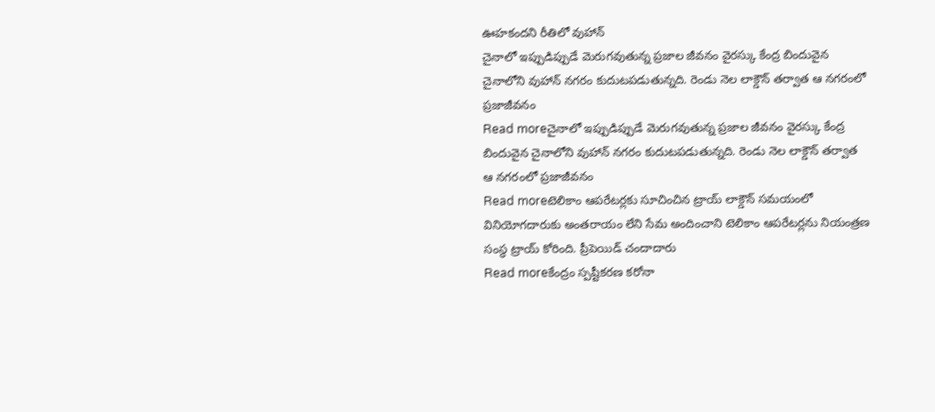ఊహకందని రీతిలో వుహాన్
చైనాలో ఇప్పుడిప్పుడే మెరుగవుతున్న ప్రజాల జీవనం వైరస్కు కేంద్ర బిందువైన చైనాలోని వుహాన్ నగరం కుదుటపడుతున్నది. రెండు నెల లాక్డౌన్ తర్వాత ఆ నగరంలో ప్రజాజీవనం
Read moreచైనాలో ఇప్పుడిప్పుడే మెరుగవుతున్న ప్రజాల జీవనం వైరస్కు కేంద్ర బిందువైన చైనాలోని వుహాన్ నగరం కుదుటపడుతున్నది. రెండు నెల లాక్డౌన్ తర్వాత ఆ నగరంలో ప్రజాజీవనం
Read moreటెలికాం ఆపరేటర్లకు సూచించిన ట్రాయ్ లాక్డౌన్ సమయంలో వినియోగదారుకు అంతరాయం లేని సేమ అందించాని టెలికాం ఆపరేటర్లను నియంత్రణ సంస్థ ట్రాయ్ కోరింది. ప్రీపెయిడ్ చందాదారు
Read moreకేంద్రం స్పష్టీకరణ కరోనా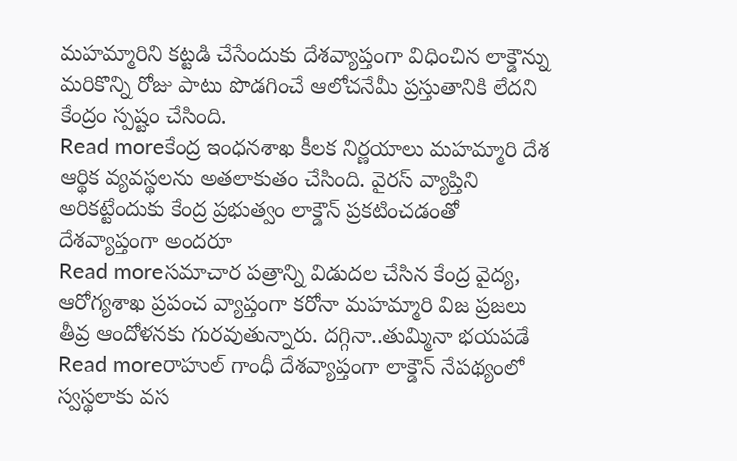మహమ్మారిని కట్టడి చేసేందుకు దేశవ్యాప్తంగా విధించిన లాక్డౌన్ను మరికొన్ని రోజు పాటు పొడగించే ఆలోచనేమీ ప్రస్తుతానికి లేదని కేంద్రం స్పష్టం చేసింది.
Read moreకేంద్ర ఇంధనశాఖ కీలక నిర్ణయాలు మహమ్మారి దేశ ఆర్థిక వ్యవస్థలను అతలాకుతం చేసింది. వైరస్ వ్యాప్తిని అరికట్టేందుకు కేంద్ర ప్రభుత్వం లాక్డౌన్ ప్రకటించడంతో దేశవ్యాప్తంగా అందరూ
Read moreసమాచార పత్రాన్ని విడుదల చేసిన కేంద్ర వైద్య, ఆరోగ్యశాఖ ప్రపంచ వ్యాప్తంగా కరోనా మహమ్మారి విజ ప్రజలు తీవ్ర ఆందోళనకు గురవుతున్నారు. దగ్గినా..తుమ్మినా భయపడే
Read moreరాహుల్ గాంధీ దేశవ్యాప్తంగా లాక్డౌన్ నేపథ్యంలో స్వస్థలాకు వస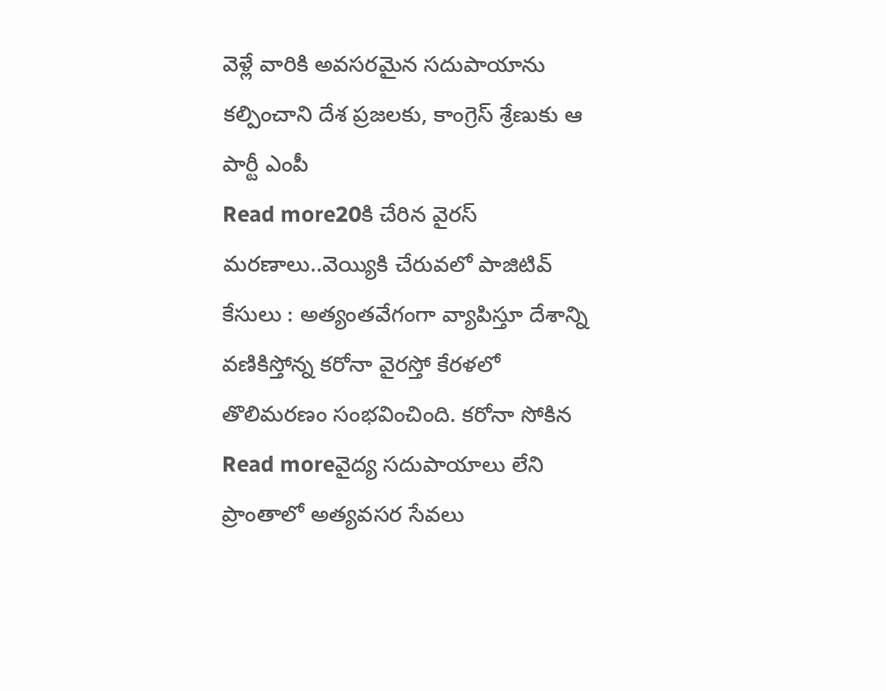వెళ్లే వారికి అవసరమైన సదుపాయాను కల్పించాని దేశ ప్రజలకు, కాంగ్రెస్ శ్రేణుకు ఆ పార్టీ ఎంపీ
Read more20కి చేరిన వైరస్ మరణాలు..వెయ్యికి చేరువలో పాజిటివ్ కేసులు : అత్యంతవేగంగా వ్యాపిస్తూ దేశాన్ని వణికిస్తోన్న కరోనా వైరస్తో కేరళలో తొలిమరణం సంభవించింది. కరోనా సోకిన
Read moreవైద్య సదుపాయాలు లేని ప్రాంతాలో అత్యవసర సేవలు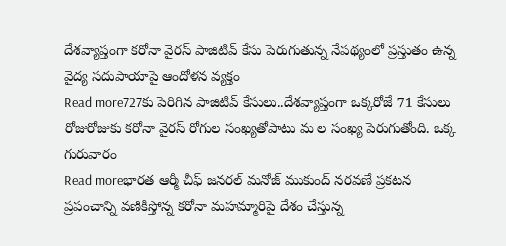దేశవ్యాప్తంగా కరోనా వైరస్ పాజిటివ్ కేసు పెరుగుతున్న నేపథ్యంలో ప్రస్తుతం ఉన్న వైద్య సదుపాయాపై ఆందోళన వ్యక్తం
Read more727కు పెరిగిన పాజిటివ్ కేసులు..దేశవ్యాప్తంగా ఒక్కరోజే 71 కేసులు రోజురోజుకు కరోనా వైరస్ రోగుల సంఖ్యతోపాటు మ ల సంఖ్య పెరుగుతోంది. ఒక్క గురువారం
Read moreభారత ఆర్మీ చీఫ్ జనరల్ మనోజ్ ముకుంద్ నరవణే ప్రకటన ప్రపంచాన్ని వణికిస్తోన్న కరోనా మహమ్మారిపై దేశం చేస్తున్న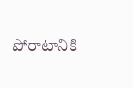పోరాటానికి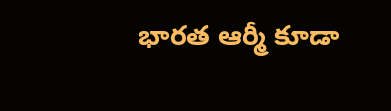భారత ఆర్మీ కూడా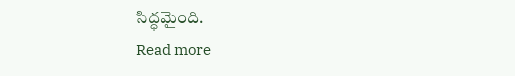సిద్ధమైంది.
Read more